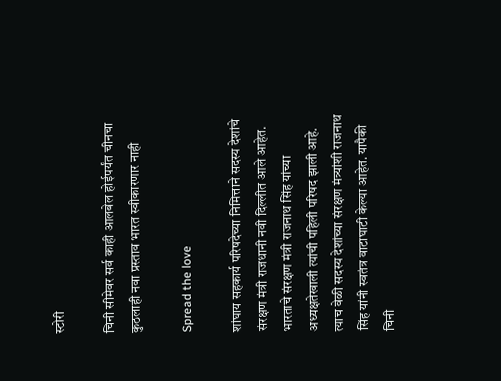स्टोरी

चिनी सीमेवर सर्व काही आलबेल होईपर्यंत चीनचा कुठलाही नवा प्रस्ताव भारत स्वीकारणार नाही

Spread the love

शांघाय सहकार्य परिषदेच्या निमित्ताने सदस्य देशांचे संरक्षण मंत्री राजधानी नवी दिल्लीत आले आहेत. भारताचे संरक्षण मंत्री राजनाथ सिंह यांच्या अध्यक्षतेखाली त्यांची पहिली परिषद झाली आहे. त्याच वेळी सदस्य देशांच्या संरक्षण मंत्र्यांशी राजनाथ सिंह यांनी स्वतंत्र वाटाघाटी केल्या आहेत. यापैकी चिनी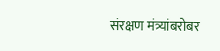संरक्षण मंत्र्यांबरोबर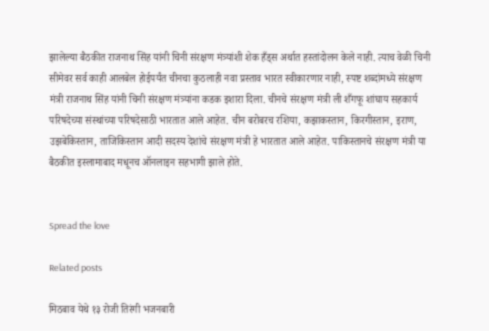झालेल्या बैठकीत राजनाथ सिंह यांनी चिनी संरक्षण मंत्र्यांशी शेक हँड्स अर्थात हस्तांदोलन केले नाही. त्याच वेळी चिनी सीमेवर सर्व काही आलबेल होईपर्यंत चीनचा कुठलाही नवा प्रस्ताव भारत स्वीकारणार नाही, स्पष्ट शब्दांमध्ये संरक्षण मंत्री राजनाथ सिंह यांनी चिनी संरक्षण मंत्र्यांना कडक इशारा दिला. चीनचे संरक्षण मंत्री ली शँगफू शांघाय सहकार्य परिषदेच्या संस्थांच्या परिषदेसाठी भारतात आले आहेत. चीन बरोबरच रशिया, कझाकस्तान, किरगीस्तान, इराण, उझबेकिस्तान, ताजिकिस्तान आदी सदस्य देशांचे संरक्षण मंत्री हे भारतात आले आहेत. पाकिस्तानचे संरक्षण मंत्री या बैठकीत इस्लामाबाद मधूनच ऑनलाइन सहभागी झाले होते.


Spread the love

Related posts

मिठबाव येथे १३ रोजी तिरंगी भजनबारी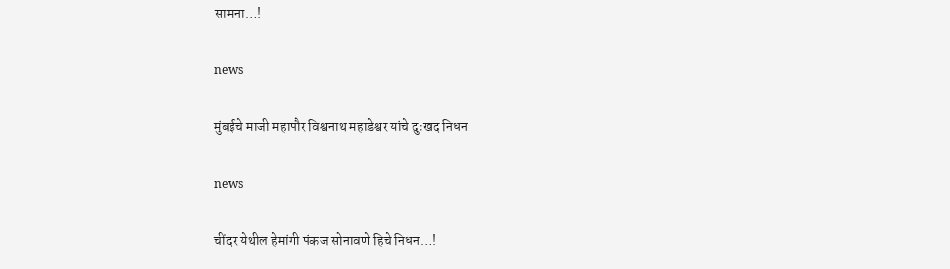सामना…!

news

मुंबईचे माजी महापौर विश्वनाथ महाडेश्वर यांचे दुःखद निधन

news

चींदर येथील हेमांगी पंकज सोनावणे हिचे निधन…!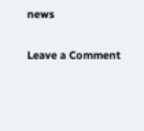news

Leave a Comment